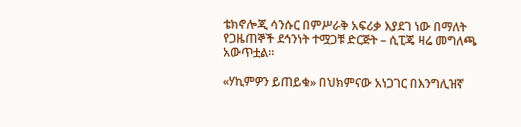ቴክኖሎጂ ሳንሱር በምሥራቅ አፍሪቃ እያደገ ነው በማለት የጋዜጠኞች ደኅንነት ተሟጋቹ ድርጅት – ሲፒጄ ዛሬ መግለጫ አውጥቷል።

«ሃኪምዎን ይጠይቁ» በህክምናው አነጋገር በእንግሊዝኛ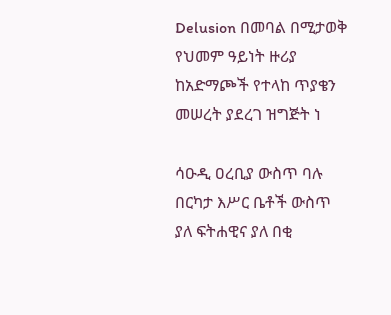Delusion በመባል በሚታወቅ የህመም ዓይነት ዙሪያ ከአድማጮች የተላከ ጥያቄን መሠረት ያደረገ ዝግጅት ነ

ሳዑዲ ዐረቢያ ውስጥ ባሉ በርካታ እሥር ቤቶች ውስጥ ያለ ፍትሐዊና ያለ በቂ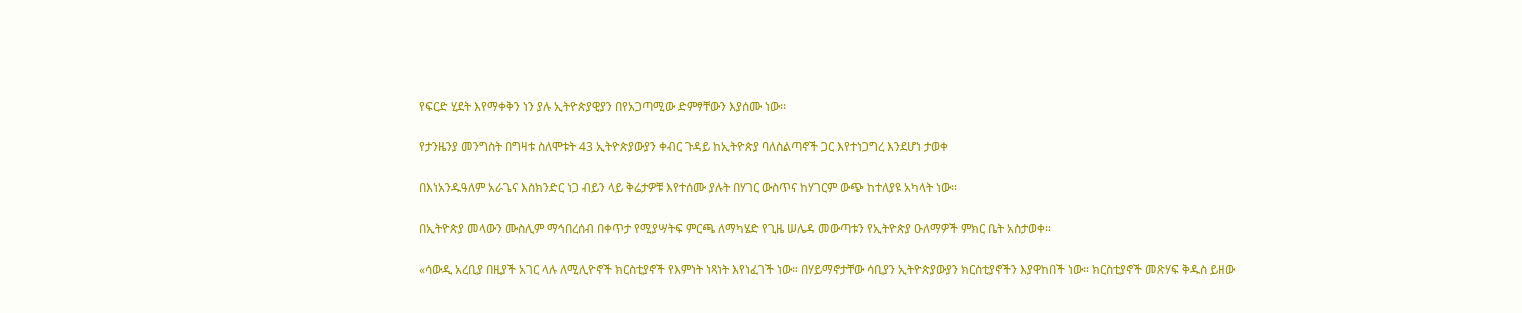የፍርድ ሂደት እየማቀቅን ነን ያሉ ኢትዮጵያዊያን በየአጋጣሚው ድምፃቸውን እያሰሙ ነው፡፡

የታንዜንያ መንግስት በግዛቱ ስለሞቱት 43 ኢትዮጵያውያን ቀብር ጉዳይ ከኢትዮጵያ ባለስልጣኖች ጋር እየተነጋግረ እንደሆነ ታወቀ

በእነአንዱዓለም አራጌና እስክንድር ነጋ ብይን ላይ ቅሬታዎቹ እየተሰሙ ያሉት በሃገር ውስጥና ከሃገርም ውጭ ከተለያዩ አካላት ነው፡፡

በኢትዮጵያ መላውን ሙስሊም ማኅበረሰብ በቀጥታ የሚያሣትፍ ምርጫ ለማካሄድ የጊዜ ሠሌዳ መውጣቱን የኢትዮጵያ ዑለማዎች ምክር ቤት አስታወቀ።

«ሳውዲ አረቢያ በዚያች አገር ላሉ ለሚሊዮኖች ክርስቲያኖች የእምነት ነጻነት እየነፈገች ነው። በሃይማኖታቸው ሳቢያን ኢትዮጵያውያን ክርስቲያኖችን እያዋከበች ነው። ክርስቲያኖች መጽሃፍ ቅዱስ ይዘው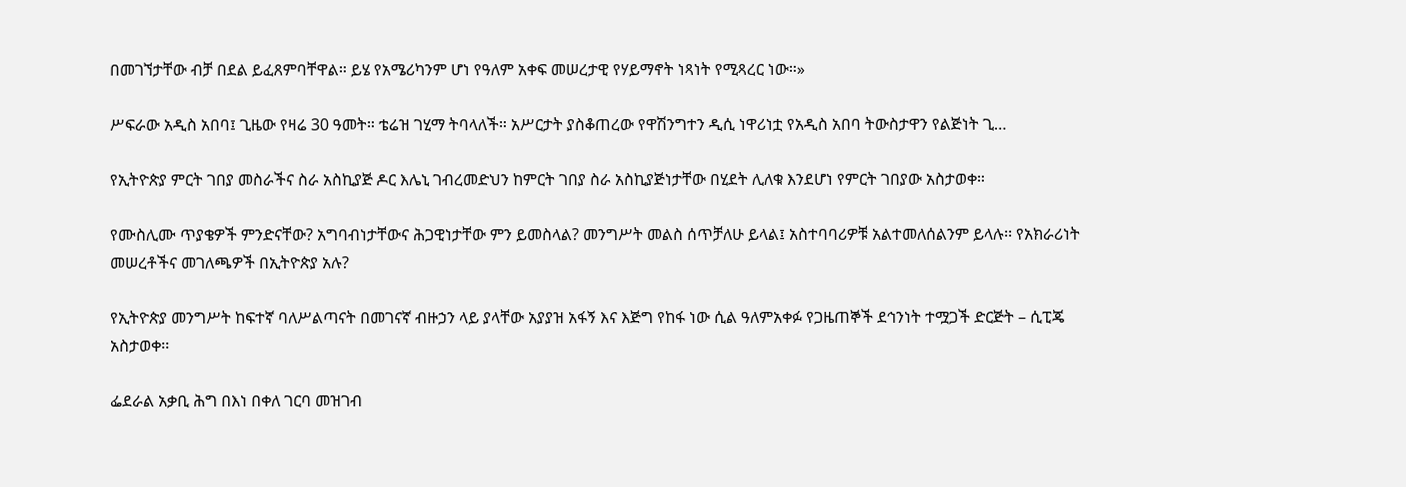በመገኘታቸው ብቻ በደል ይፈጸምባቸዋል። ይሄ የአሜሪካንም ሆነ የዓለም አቀፍ መሠረታዊ የሃይማኖት ነጻነት የሚጻረር ነው።»

ሥፍራው አዲስ አበባ፤ ጊዜው የዛሬ 30 ዓመት። ቴሬዝ ገሂማ ትባላለች። አሥርታት ያስቆጠረው የዋሽንግተን ዲሲ ነዋሪነቷ የአዲስ አበባ ትውስታዋን የልጅነት ጊ…

የኢትዮጵያ ምርት ገበያ መስራችና ስራ አስኪያጅ ዶር እሌኒ ገብረመድህን ከምርት ገበያ ስራ አስኪያጅነታቸው በሂደት ሊለቁ እንደሆነ የምርት ገበያው አስታወቀ።

የሙስሊሙ ጥያቄዎች ምንድናቸው? አግባብነታቸውና ሕጋዊነታቸው ምን ይመስላል? መንግሥት መልስ ሰጥቻለሁ ይላል፤ አስተባባሪዎቹ አልተመለሰልንም ይላሉ፡፡ የአክራሪነት መሠረቶችና መገለጫዎች በኢትዮጵያ አሉ?

የኢትዮጵያ መንግሥት ከፍተኛ ባለሥልጣናት በመገናኛ ብዙኃን ላይ ያላቸው አያያዝ አፋኝ እና እጅግ የከፋ ነው ሲል ዓለምአቀፉ የጋዜጠኞች ደኅንነት ተሟጋች ድርጅት – ሲፒጄ አስታወቀ፡፡

ፌደራል አቃቢ ሕግ በእነ በቀለ ገርባ መዝገብ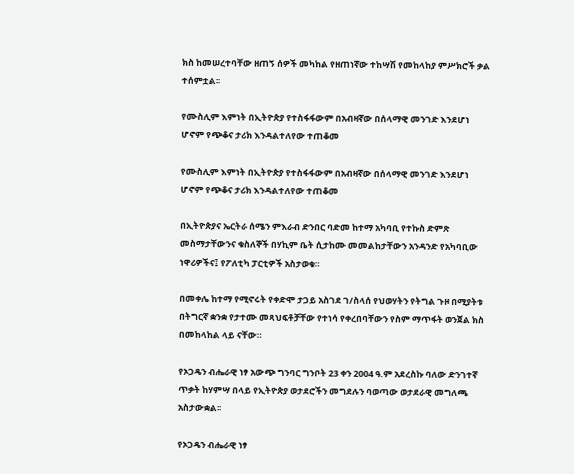ክስ ከመሠረተባቸው ዘጠኝ ሰዎች መካከል የዘጠነኛው ተከሣሽ የመከላከያ ምሥክሮች ቃል ተሰምቷል፡፡

የሙስሊም እምነት በኢትዮጵያ የተስፋፋውም በአብዛኛው በሰላማዊ መንገድ እንደሆነ ሆኖም የጭቆና ታሪክ እንዳልተለየው ተጠቆመ

የሙስሊም እምነት በኢትዮጵያ የተስፋፋውም በአብዛኛው በሰላማዊ መንገድ እንደሆነ ሆኖም የጭቆና ታሪክ እንዳልተለየው ተጠቆመ

በኢትዮጵያና ኤርትራ ሰሜን ምእራብ ድንበር ባድመ ከተማ አካባቢ የተኩስ ድምጽ መስማታቸውንና ቁስለኞች በሃኪም ቤት ሲታከሙ መመልከታቸውን አንዳንድ የአካባቢው ነዋሪዎችና፤ የፖለቲካ ፓርቲዎች አስታወቁ።

በመቀሌ ከተማ የሚኖሩት የቀድሞ ታጋይ አስገደ ገ/ስላሰ የህወሃትን የትግል ጉዞ በሚያትቱ በትግርኛ ቋንቋ የታተሙ መጻህፍቶቻቸው የተነሳ የቀረበባቸውን የስም ማጥፋት ወንጀል ክስ በመከላከል ላይ ናቸው።

የኦጋዴን ብሔራዊ ነፃ አውጭ ግንባር ግንቦት 23 ቀን 2004 ዓ.ም አደረስኩ ባለው ድንገተኛ ጥቃት ከሃምሣ በላይ የኢትዮጵያ ወታደሮችን መግደሉን ባወጣው ወታደራዊ መግለጫ አስታውቋል፡፡

የኦጋዴን ብሔራዊ ነፃ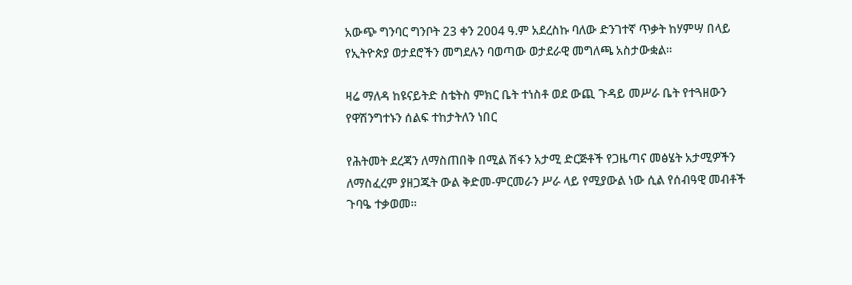አውጭ ግንባር ግንቦት 23 ቀን 2004 ዓ.ም አደረስኩ ባለው ድንገተኛ ጥቃት ከሃምሣ በላይ የኢትዮጵያ ወታደሮችን መግደሉን ባወጣው ወታደራዊ መግለጫ አስታውቋል፡፡

ዛሬ ማለዳ ከዩናይትድ ስቴትስ ምክር ቤት ተነስቶ ወደ ውጪ ጉዳይ መሥራ ቤት የተጓዘውን የዋሽንግተኑን ሰልፍ ተከታትለን ነበር

የሕትመት ደረጃን ለማስጠበቅ በሚል ሽፋን አታሚ ድርጅቶች የጋዜጣና መፅሄት አታሚዎችን ለማስፈረም ያዘጋጁት ውል ቅድመ-ምርመራን ሥራ ላይ የሚያውል ነው ሲል የሰብዓዊ መብቶች ጉባዔ ተቃወመ።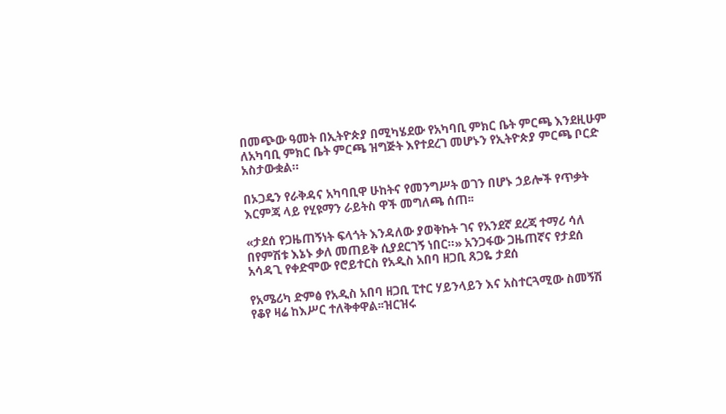በመጭው ዓመት በኢትዮጵያ በሚካሄደው የአካባቢ ምክር ቤት ምርጫ እንደዚሁም ለአካባቢ ምክር ቤት ምርጫ ዝግጅት እየተደረገ መሆኑን የኢትዮጵያ ምርጫ ቦርድ አስታውቋል።

በኦጋዴን የራቅዳና አካባቢዋ ሁከትና የመንግሥት ወገን በሆኑ ኃይሎች የጥቃት እርምጃ ላይ የሂዩማን ራይትስ ዋች መግለጫ ሰጠ፡፡

«ታደሰ የጋዜጠኝነት ፍላጎት እንዳለው ያወቅኩት ገና የአንደኛ ደረጃ ተማሪ ሳለ በየምሽቱ እኔኑ ቃለ መጠይቅ ሲያደርገኝ ነበር።» አንጋፋው ጋዜጠኛና የታደሰ አሳዳጊ የቀድሞው የሮይተርስ የአዲስ አበባ ዘጋቢ ጸጋዬ ታደሰ

የአሜሪካ ድምፅ የአዲስ አበባ ዘጋቢ ፒተር ሃይንላይን እና አስተርጓሚው ስመኝሽ የቆየ ዛሬ ከእሥር ተለቅቀዋል፡፡ዝርዝሩ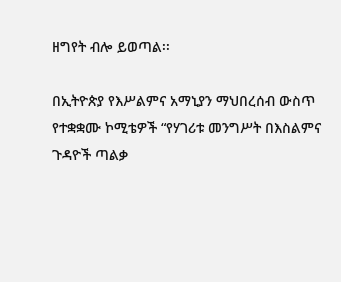ዘግየት ብሎ ይወጣል፡፡

በኢትዮጵያ የእሥልምና አማኒያን ማህበረሰብ ውስጥ የተቋቋሙ ኮሚቴዎች “የሃገሪቱ መንግሥት በእስልምና ጉዳዮች ጣልቃ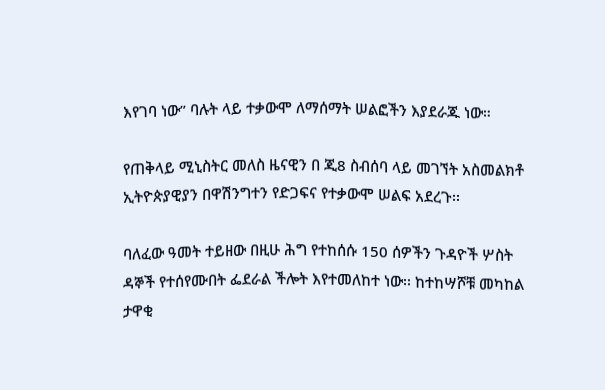እየገባ ነው” ባሉት ላይ ተቃውሞ ለማሰማት ሠልፎችን እያደራጁ ነው።

የጠቅላይ ሚኒስትር መለስ ዜናዊን በ ጂ8 ስብሰባ ላይ መገኘት አስመልክቶ ኢትዮጵያዊያን በዋሽንግተን የድጋፍና የተቃውሞ ሠልፍ አደረጉ፡፡

ባለፈው ዓመት ተይዘው በዚሁ ሕግ የተከሰሱ 150 ሰዎችን ጉዳዮች ሦስት ዳኞች የተሰየሙበት ፌደራል ችሎት እየተመለከተ ነው፡፡ ከተከሣሾቹ መካከል ታዋቂ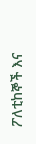ፖለቲከኞች እና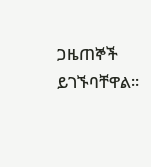ጋዜጠኞች ይገኙባቸዋል፡፡